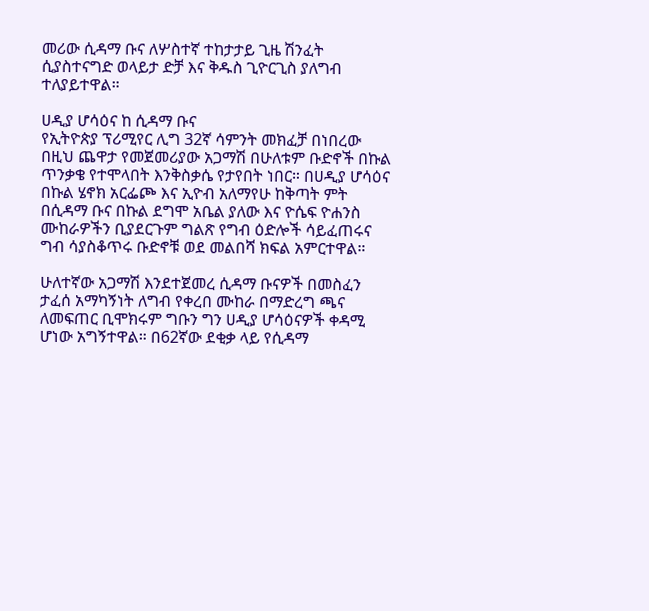መሪው ሲዳማ ቡና ለሦስተኛ ተከታታይ ጊዜ ሽንፈት ሲያስተናግድ ወላይታ ድቻ እና ቅዱስ ጊዮርጊስ ያለግብ ተለያይተዋል።

ሀዲያ ሆሳዕና ከ ሲዳማ ቡና
የኢትዮጵያ ፕሪሚየር ሊግ 32ኛ ሳምንት መክፈቻ በነበረው በዚህ ጨዋታ የመጀመሪያው አጋማሽ በሁለቱም ቡድኖች በኩል ጥንቃቄ የተሞላበት እንቅስቃሴ የታየበት ነበር። በሀዲያ ሆሳዕና በኩል ሄኖክ አርፌጮ እና ኢዮብ አለማየሁ ከቅጣት ምት በሲዳማ ቡና በኩል ደግሞ አቤል ያለው እና ዮሴፍ ዮሐንስ ሙከራዎችን ቢያደርጉም ግልጽ የግብ ዕድሎች ሳይፈጠሩና ግብ ሳያስቆጥሩ ቡድኖቹ ወደ መልበሻ ክፍል አምርተዋል።

ሁለተኛው አጋማሽ እንደተጀመረ ሲዳማ ቡናዎች በመስፈን ታፈሰ አማካኝነት ለግብ የቀረበ ሙከራ በማድረግ ጫና ለመፍጠር ቢሞክሩም ግቡን ግን ሀዲያ ሆሳዕናዎች ቀዳሚ ሆነው አግኝተዋል። በ62ኛው ደቂቃ ላይ የሲዳማ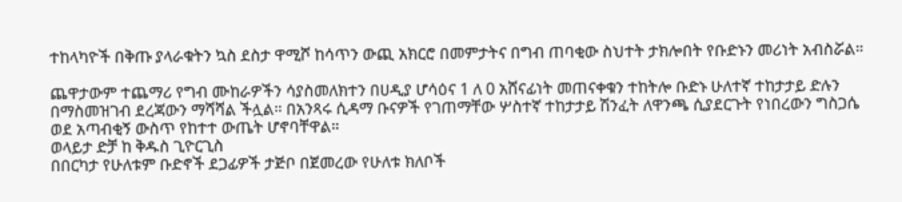ተከላካዮች በቅጡ ያላራቁትን ኳስ ደስታ ዋሚሾ ከሳጥን ውጪ አክርሮ በመምታትና በግብ ጠባቂው ስህተት ታክሎበት የቡድኑን መሪነት አብስሯል።

ጨዋታውም ተጨማሪ የግብ ሙከራዎችን ሳያስመለክተን በሀዲያ ሆሳዕና 1 ለ 0 አሸናፊነት መጠናቀቁን ተከትሎ ቡድኑ ሁለተኛ ተከታታይ ድሉን በማስመዝገብ ደረጃውን ማሻሻል ችሏል። በአንጻሩ ሲዳማ ቡናዎች የገጠማቸው ሦስተኛ ተከታታይ ሽንፈት ለዋንጫ ሲያደርጉት የነበረውን ግስጋሴ ወደ አጣብቂኝ ውስጥ የከተተ ውጤት ሆኖባቸዋል።
ወላይታ ድቻ ከ ቅዱስ ጊዮርጊስ
በበርካታ የሁለቱም ቡድኖች ደጋፊዎች ታጅቦ በጀመረው የሁለቱ ክለቦች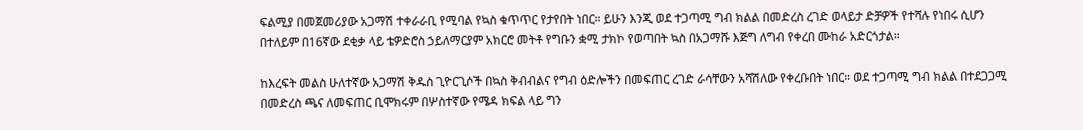ፍልሚያ በመጀመሪያው አጋማሽ ተቀራራቢ የሚባል የኳስ ቁጥጥር የታየበት ነበር። ይሁን እንጂ ወደ ተጋጣሚ ግብ ክልል በመድረስ ረገድ ወላይታ ድቻዎች የተሻሉ የነበሩ ሲሆን በተለይም በ16ኛው ደቂቃ ላይ ቴዎድሮስ ኃይለማርያም አክርሮ መትቶ የግቡን ቋሚ ታክኮ የወጣበት ኳስ በአጋማሹ እጅግ ለግብ የቀረበ ሙከራ አድርጎታል።

ከእረፍት መልስ ሁለተኛው አጋማሽ ቅዱስ ጊዮርጊሶች በኳስ ቅብብልና የግብ ዕድሎችን በመፍጠር ረገድ ራሳቸውን አሻሽለው የቀረቡበት ነበር። ወደ ተጋጣሚ ግብ ክልል በተደጋጋሚ በመድረስ ጫና ለመፍጠር ቢሞክሩም በሦስተኛው የሜዳ ክፍል ላይ ግን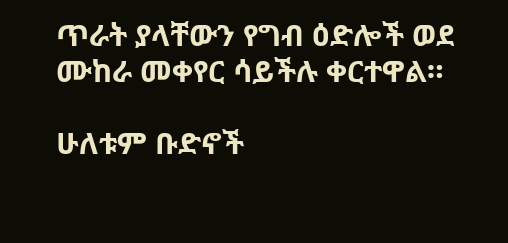ጥራት ያላቸውን የግብ ዕድሎች ወደ ሙከራ መቀየር ሳይችሉ ቀርተዋል።

ሁለቱም ቡድኖች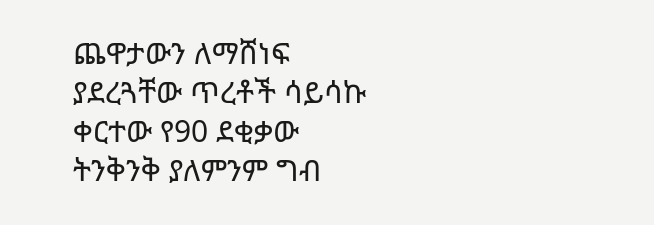ጨዋታውን ለማሸነፍ ያደረጓቸው ጥረቶች ሳይሳኩ ቀርተው የ90 ደቂቃው ትንቅንቅ ያለምንም ግብ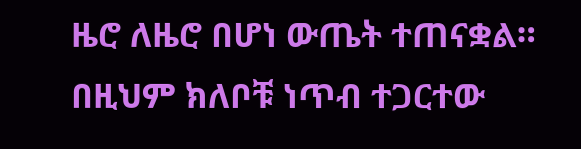ዜሮ ለዜሮ በሆነ ውጤት ተጠናቋል። በዚህም ክለቦቹ ነጥብ ተጋርተው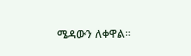ሜዳውን ለቀዋል።